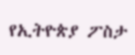የኢትዮጵያ ፖስታ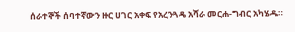ሰራተኞች ሰባተኛውን ዙር ሀገር አቀፍ የአረንጓዴ አሻራ መርሐ-ግብር አካሄዱ።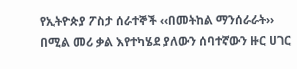የኢትዮጵያ ፖስታ ሰራተኞች ‹‹በመትከል ማንሰራራት›› በሚል መሪ ቃል እየተካሄደ ያለውን ሰባተኛውን ዙር ሀገር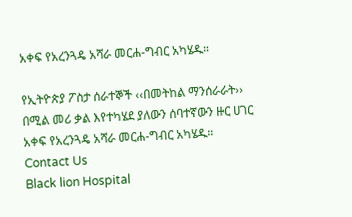አቀፍ የአረንጓዴ አሻራ መርሐ-ግብር አካሄዱ።

የኢትዮጵያ ፖስታ ሰራተኞች ‹‹በመትከል ማንሰራራት›› በሚል መሪ ቃል እየተካሄደ ያለውን ሰባተኛውን ዙር ሀገር አቀፍ የአረንጓዴ አሻራ መርሐ-ግብር አካሄዱ።
Contact Us
Black lion Hospital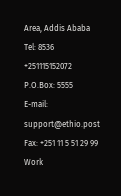Area, Addis Ababa
Tel: 8536
+251115152072
P.O.Box: 5555
E-mail: support@ethio.post
Fax: +251 11 5 51 29 99
Work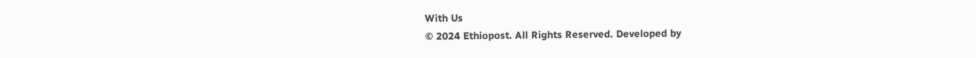With Us
© 2024 Ethiopost. All Rights Reserved. Developed by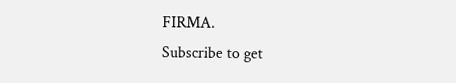FIRMA.
Subscribe to get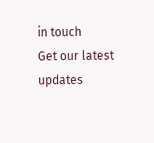in touch
Get our latest updates